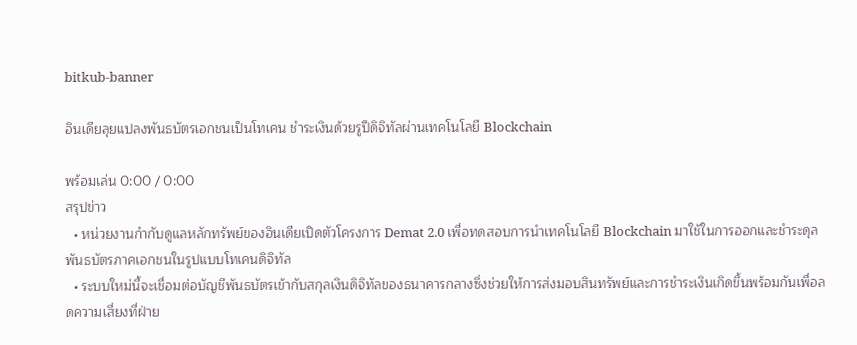bitkub-banner

อินเดียลุยแปลงพันธบัตรเอกชนเป็นโทเคน ชำระเงินด้วยรูปีดิจิทัลผ่านเทคโนโลยี Blockchain

พร้อมเล่น 0:00 / 0:00
สรุปข่าว
  • หน่วยงานกำกับดูแลหลักทรัพย์ของอินเดียเปิดตัวโครงการ Demat 2.0 เพื่อทดสอบการนำเทคโนโลยี Blockchain มาใช้ในการออกและชำระดุลพันธบัตรภาคเอกชนในรูปแบบโทเคนดิจิทัล
  • ระบบใหม่นี้จะเชื่อมต่อบัญชีพันธบัตรเข้ากับสกุลเงินดิจิทัลของธนาคารกลางซึ่งช่วยให้การส่งมอบสินทรัพย์และการชำระเงินเกิดขึ้นพร้อมกันเพื่อลดความเสี่ยงที่ฝ่าย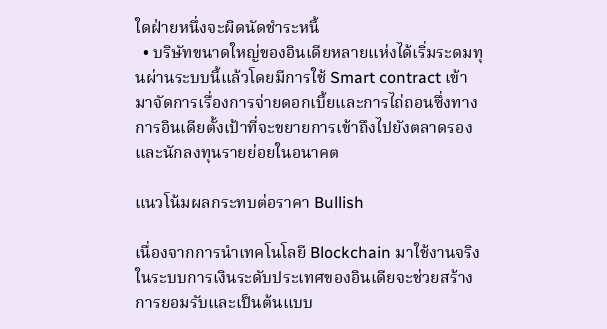ใดฝ่ายหนึ่งจะผิดนัดชำระหนี้
  • บริษัทขนาดใหญ่ของอินเดียหลายแห่งได้เริ่มระดมทุนผ่านระบบนี้แล้วโดยมีการใช้ Smart contract เข้ามาจัดการเรื่องการจ่ายดอกเบี้ยและการไถ่ถอนซึ่งทางการอินเดียตั้งเป้าที่จะขยายการเข้าถึงไปยังตลาดรองและนักลงทุนรายย่อยในอนาคต

แนวโน้มผลกระทบต่อราคา Bullish

เนื่องจากการนำเทคโนโลยี Blockchain มาใช้งานจริงในระบบการเงินระดับประเทศของอินเดียจะช่วยสร้างการยอมรับและเป็นต้นแบบ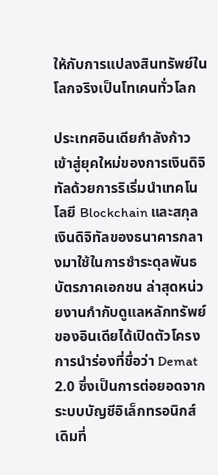ให้กับการแปลงสินทรัพย์ในโลกจริงเป็นโทเคนทั่วโลก

ประเทศอินเดียกำลังก้าวเข้าสู่ยุคใหม่ของการเงินดิจิทัลด้วยการริเริ่มนำเทคโนโลยี Blockchain และสกุลเงินดิจิทัลของธนาคารกลางมาใช้ในการชำระดุลพันธบัตรภาคเอกชน ล่าสุดหน่วยงานกำกับดูแลหลักทรัพย์ของอินเดียได้เปิดตัวโครงการนำร่องที่ชื่อว่า Demat 2.0 ซึ่งเป็นการต่อยอดจากระบบบัญชีอิเล็กทรอนิกส์เดิมที่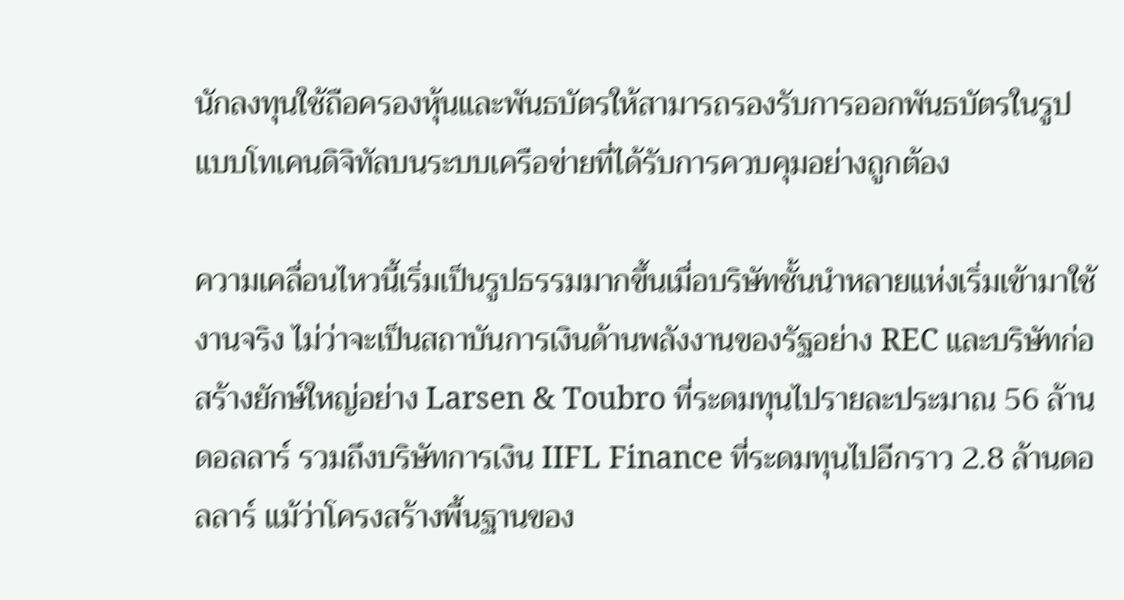นักลงทุนใช้ถือครองหุ้นและพันธบัตรให้สามารถรองรับการออกพันธบัตรในรูปแบบโทเคนดิจิทัลบนระบบเครือข่ายที่ได้รับการควบคุมอย่างถูกต้อง

ความเคลื่อนไหวนี้เริ่มเป็นรูปธรรมมากขึ้นเมื่อบริษัทชั้นนำหลายแห่งเริ่มเข้ามาใช้งานจริง ไม่ว่าจะเป็นสถาบันการเงินด้านพลังงานของรัฐอย่าง REC และบริษัทก่อสร้างยักษ์ใหญ่อย่าง Larsen & Toubro ที่ระดมทุนไปรายละประมาณ 56 ล้านดอลลาร์ รวมถึงบริษัทการเงิน IIFL Finance ที่ระดมทุนไปอีกราว 2.8 ล้านดอลลาร์ แม้ว่าโครงสร้างพื้นฐานของ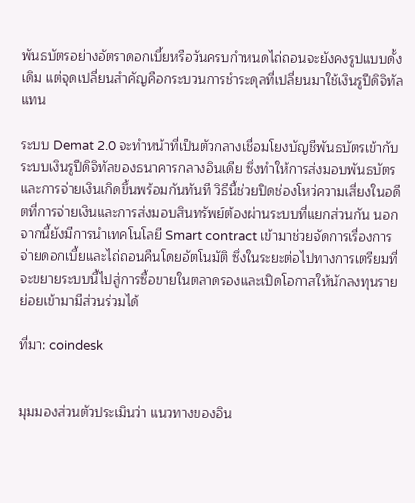พันธบัตรอย่างอัตราดอกเบี้ยหรือวันครบกำหนดไถ่ถอนจะยังคงรูปแบบดั้งเดิม แต่จุดเปลี่ยนสำคัญคือกระบวนการชำระดุลที่เปลี่ยนมาใช้เงินรูปีดิจิทัลแทน

ระบบ Demat 2.0 จะทำหน้าที่เป็นตัวกลางเชื่อมโยงบัญชีพันธบัตรเข้ากับระบบเงินรูปีดิจิทัลของธนาคารกลางอินเดีย ซึ่งทำให้การส่งมอบพันธบัตรและการจ่ายเงินเกิดขึ้นพร้อมกันทันที วิธีนี้ช่วยปิดช่องโหว่ความเสี่ยงในอดีตที่การจ่ายเงินและการส่งมอบสินทรัพย์ต้องผ่านระบบที่แยกส่วนกัน นอกจากนี้ยังมีการนำเทคโนโลยี Smart contract เข้ามาช่วยจัดการเรื่องการจ่ายดอกเบี้ยและไถ่ถอนคืนโดยอัตโนมัติ ซึ่งในระยะต่อไปทางการเตรียมที่จะขยายระบบนี้ไปสู่การซื้อขายในตลาดรองและเปิดโอกาสให้นักลงทุนรายย่อยเข้ามามีส่วนร่วมได้

ที่มา: coindesk


มุมมองส่วนตัวประเมินว่า แนวทางของอิน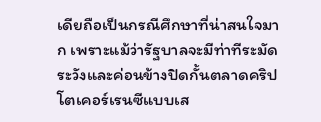เดียถือเป็นกรณีศึกษาที่น่าสนใจมาก เพราะแม้ว่ารัฐบาลจะมีท่าทีระมัดระวังและค่อนข้างปิดกั้นตลาดคริปโตเคอร์เรนซีแบบเส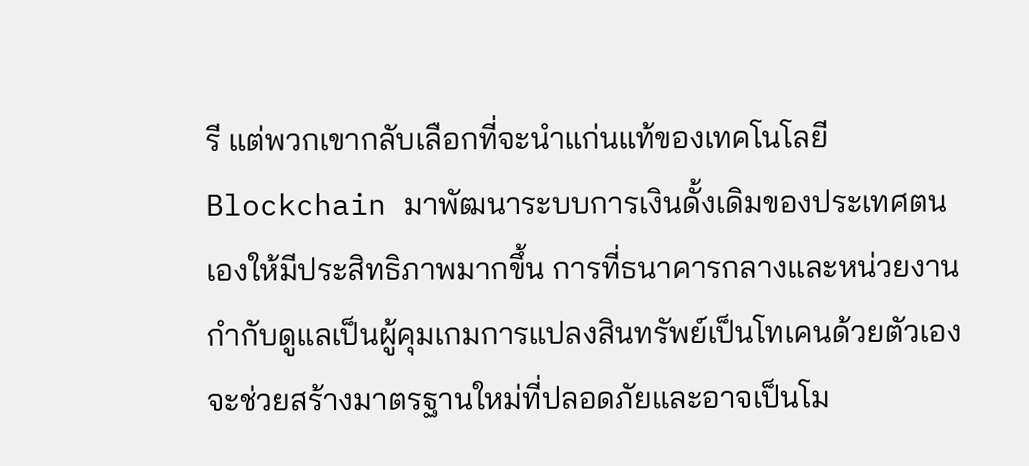รี แต่พวกเขากลับเลือกที่จะนำแก่นแท้ของเทคโนโลยี Blockchain มาพัฒนาระบบการเงินดั้งเดิมของประเทศตนเองให้มีประสิทธิภาพมากขึ้น การที่ธนาคารกลางและหน่วยงานกำกับดูแลเป็นผู้คุมเกมการแปลงสินทรัพย์เป็นโทเคนด้วยตัวเอง จะช่วยสร้างมาตรฐานใหม่ที่ปลอดภัยและอาจเป็นโม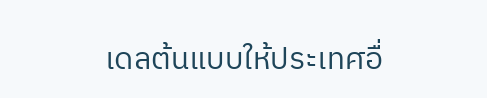เดลต้นแบบให้ประเทศอื่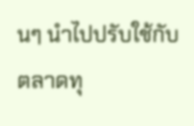นๆ นำไปปรับใช้กับตลาดทุ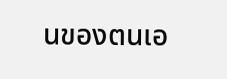นของตนเอ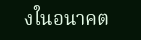งในอนาคต